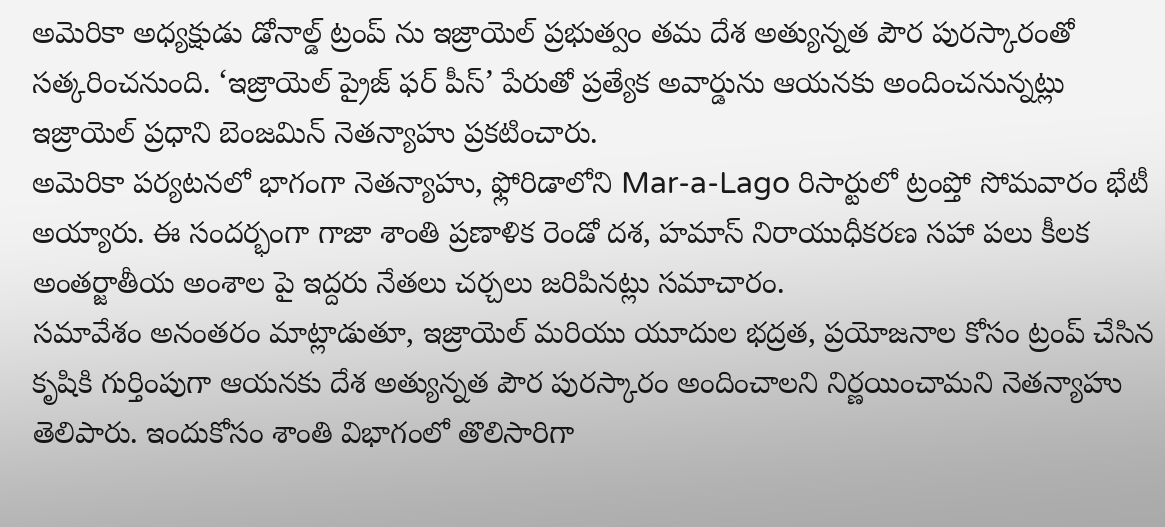అమెరికా అధ్యక్షుడు డోనాల్డ్ ట్రంప్ ను ఇజ్రాయెల్ ప్రభుత్వం తమ దేశ అత్యున్నత పౌర పురస్కారంతో సత్కరించనుంది. ‘ఇజ్రాయెల్ ప్రైజ్ ఫర్ పీస్’ పేరుతో ప్రత్యేక అవార్డును ఆయనకు అందించనున్నట్లు ఇజ్రాయెల్ ప్రధాని బెంజమిన్ నెతన్యాహు ప్రకటించారు.
అమెరికా పర్యటనలో భాగంగా నెతన్యాహు, ఫ్లోరిడాలోని Mar-a-Lago రిసార్టులో ట్రంప్తో సోమవారం భేటీ అయ్యారు. ఈ సందర్భంగా గాజా శాంతి ప్రణాళిక రెండో దశ, హమాస్ నిరాయుధీకరణ సహా పలు కీలక అంతర్జాతీయ అంశాల పై ఇద్దరు నేతలు చర్చలు జరిపినట్లు సమాచారం.
సమావేశం అనంతరం మాట్లాడుతూ, ఇజ్రాయెల్ మరియు యూదుల భద్రత, ప్రయోజనాల కోసం ట్రంప్ చేసిన కృషికి గుర్తింపుగా ఆయనకు దేశ అత్యున్నత పౌర పురస్కారం అందించాలని నిర్ణయించామని నెతన్యాహు తెలిపారు. ఇందుకోసం శాంతి విభాగంలో తొలిసారిగా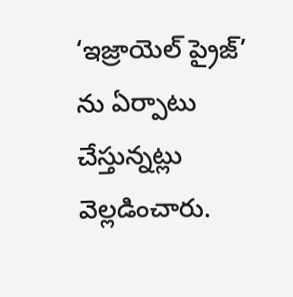‘ఇజ్రాయెల్ ప్రైజ్’ ను ఏర్పాటు చేస్తున్నట్లు వెల్లడించారు.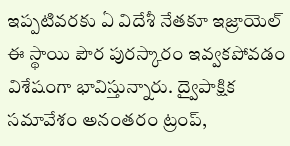ఇప్పటివరకు ఏ విదేశీ నేతకూ ఇజ్రాయెల్ ఈ స్థాయి పౌర పురస్కారం ఇవ్వకపోవడం విశేషంగా భావిస్తున్నారు. ద్వైపాక్షిక సమావేశం అనంతరం ట్రంప్,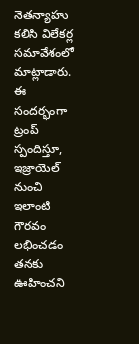నెతన్యాహు కలిసి విలేకర్ల సమావేశంలో మాట్లాడారు. ఈ సందర్భంగా ట్రంప్ స్పందిస్తూ, ఇజ్రాయెల్ నుంచి ఇలాంటి గౌరవం లభించడం తనకు ఊహించని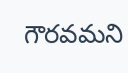గౌరవమని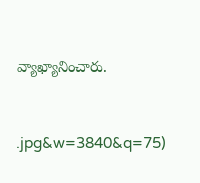వ్యాఖ్యానించారు.



.jpg&w=3840&q=75)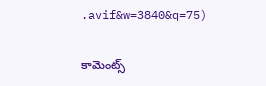.avif&w=3840&q=75)

కామెంట్స్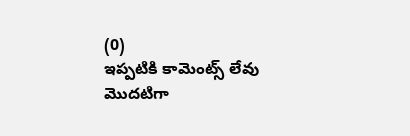(0)
ఇప్పటికి కామెంట్స్ లేవు
మొదటిగా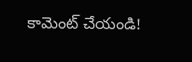కామెంట్ చేయండి!